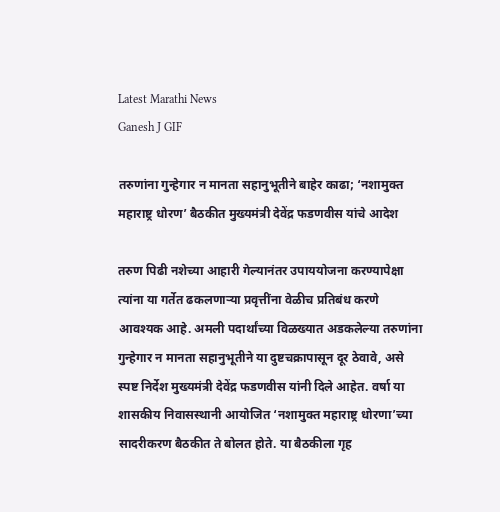Latest Marathi News
Ganesh J GIF

तरुणांना गुन्हेगार न मानता सहानुभूतीने बाहेर काढा; ‘नशामुक्त महाराष्ट्र धोरण’ बैठकीत मुख्यमंत्री देवेंद्र फडणवीस यांचे आदेश

तरुण पिढी नशेच्या आहारी गेल्यानंतर उपाययोजना करण्यापेक्षा त्यांना या गर्तेत ढकलणाऱ्या प्रवृत्तींना वेळीच प्रतिबंध करणे आवश्यक आहे. अमली पदार्थांच्या विळख्यात अडकलेल्या तरुणांना गुन्हेगार न मानता सहानुभूतीने या दुष्टचक्रापासून दूर ठेवावे, असे स्पष्ट निर्देश मुख्यमंत्री देवेंद्र फडणवीस यांनी दिले आहेत. वर्षा या शासकीय निवासस्थानी आयोजित ‘नशामुक्त महाराष्ट्र धोरणा’च्या सादरीकरण बैठकीत ते बोलत होते. या बैठकीला गृह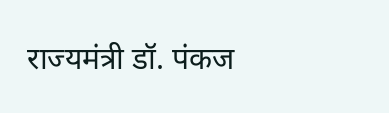राज्यमंत्री डॉ. पंकज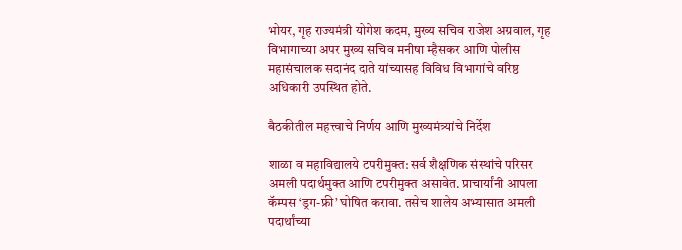भोयर, गृह राज्यमंत्री योगेश कदम, मुख्य सचिव राजेश अग्रवाल, गृह विभागाच्या अपर मुख्य सचिव मनीषा म्हैसकर आणि पोलीस महासंचालक सदानंद दाते यांच्यासह विविध विभागांचे वरिष्ठ अधिकारी उपस्थित होते.

बैठकीतील महत्त्वाचे निर्णय आणि मुख्यमंत्र्यांचे निर्देश

शाळा व महाविद्यालये टपरीमुक्त: सर्व शैक्षणिक संस्थांचे परिसर अमली पदार्थमुक्त आणि टपरीमुक्त असावेत. प्राचार्यांनी आपला कॅम्पस ‘ड्रग-फ्री’ घोषित करावा. तसेच शालेय अभ्यासात अमली पदार्थांच्या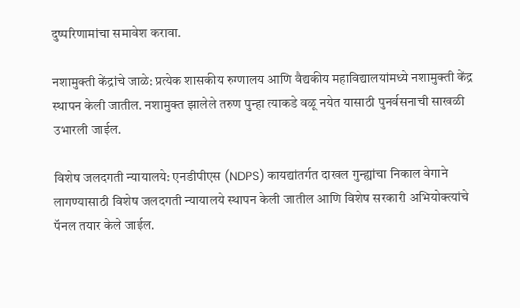दुष्परिणामांचा समावेश करावा.

नशामुक्ती केंद्रांचे जाळे: प्रत्येक शासकीय रुग्णालय आणि वैद्यकीय महाविद्यालयांमध्ये नशामुक्ती केंद्र स्थापन केली जातील. नशामुक्त झालेले तरुण पुन्हा त्याकडे वळू नयेत यासाठी पुनर्वसनाची साखळी उभारली जाईल.

विशेष जलदगती न्यायालये: एनडीपीएस (NDPS) कायद्यांतर्गत दाखल गुन्ह्यांचा निकाल वेगाने लागण्यासाठी विशेष जलदगती न्यायालये स्थापन केली जातील आणि विशेष सरकारी अभियोक्त्यांचे पॅनल तयार केले जाईल.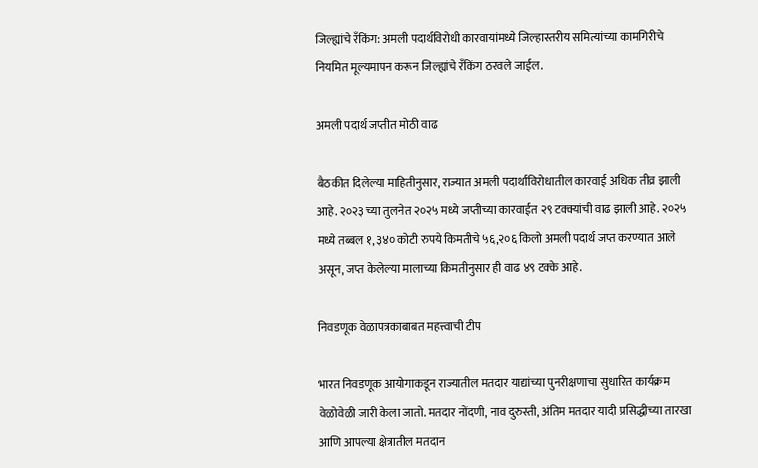जिल्ह्यांचे रँकिंग: अमली पदार्थविरोधी कारवायांमध्ये जिल्हास्तरीय समित्यांच्या कामगिरीचे नियमित मूल्यमापन करून जिल्ह्यांचे रँकिंग ठरवले जाईल.

अमली पदार्थ जप्तीत मोठी वाढ

बैठकीत दिलेल्या माहितीनुसार, राज्यात अमली पदार्थांविरोधातील कारवाई अधिक तीव्र झाली आहे. २०२३ च्या तुलनेत २०२५ मध्ये जप्तीच्या कारवाईत २९ टक्क्यांची वाढ झाली आहे. २०२५ मध्ये तब्बल १,३४० कोटी रुपये किमतीचे ५६,२०६ किलो अमली पदार्थ जप्त करण्यात आले असून, जप्त केलेल्या मालाच्या किमतीनुसार ही वाढ ४९ टक्के आहे.

निवडणूक वेळापत्रकाबाबत महत्त्वाची टीप

भारत निवडणूक आयोगाकडून राज्यातील मतदार याद्यांच्या पुनरीक्षणाचा सुधारित कार्यक्रम वेळोवेळी जारी केला जातो. मतदार नोंदणी, नाव दुरुस्ती, अंतिम मतदार यादी प्रसिद्धीच्या तारखा आणि आपल्या क्षेत्रातील मतदान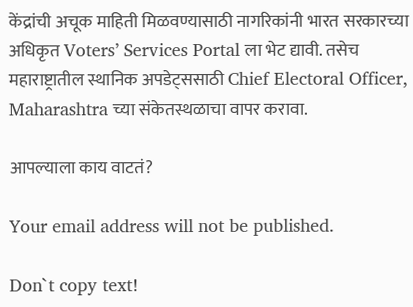केंद्रांची अचूक माहिती मिळवण्यासाठी नागरिकांनी भारत सरकारच्या अधिकृत Voters’ Services Portal ला भेट द्यावी. तसेच महाराष्ट्रातील स्थानिक अपडेट्ससाठी Chief Electoral Officer, Maharashtra च्या संकेतस्थळाचा वापर करावा.

आपल्याला काय वाटतं?

Your email address will not be published.

Don`t copy text!